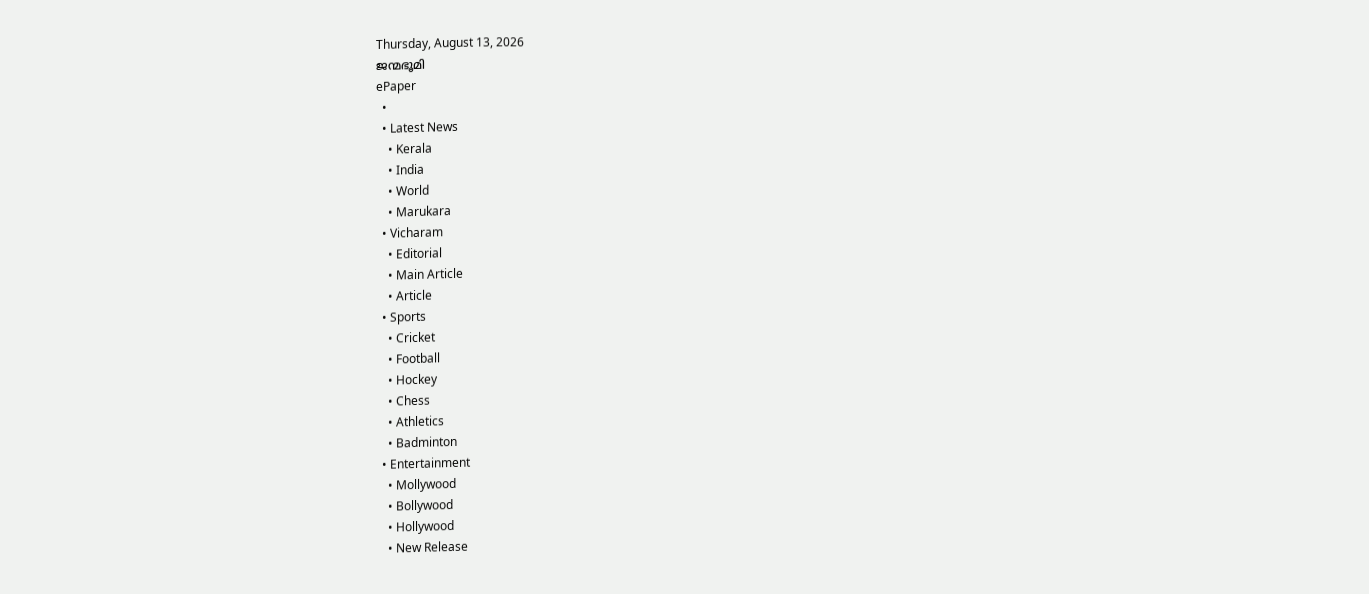Thursday, August 13, 2026
ജന്മഭൂമി
ePaper
  •
  • Latest News
    • Kerala
    • India
    • World
    • Marukara
  • Vicharam
    • Editorial
    • Main Article
    • Article
  • Sports
    • Cricket
    • Football
    • Hockey
    • Chess
    • Athletics
    • Badminton
  • Entertainment
    • Mollywood
    • Bollywood
    • Hollywood
    • New Release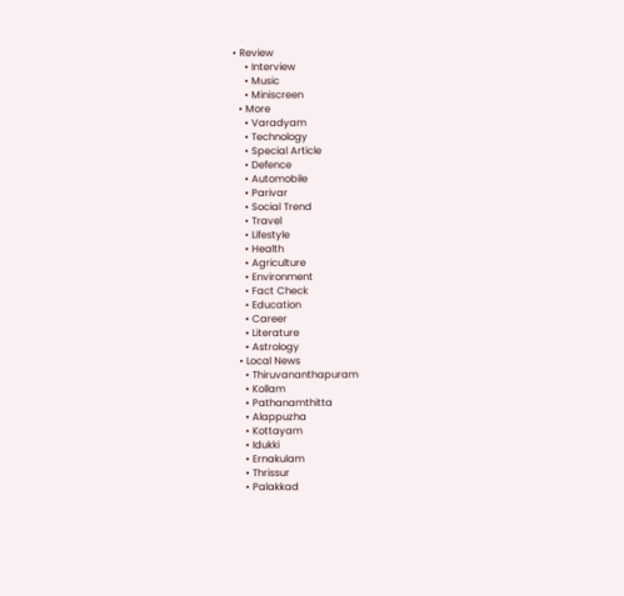• Review
    • Interview
    • Music
    • Miniscreen
  • More
    • Varadyam
    • Technology
    • Special Article
    • Defence
    • Automobile
    • Parivar
    • Social Trend
    • Travel
    • Lifestyle
    • Health
    • Agriculture
    • Environment
    • Fact Check
    • Education
    • Career
    • Literature
    • Astrology
  • Local News
    • Thiruvananthapuram
    • Kollam
    • Pathanamthitta
    • Alappuzha
    • Kottayam
    • Idukki
    • Ernakulam
    • Thrissur
    • Palakkad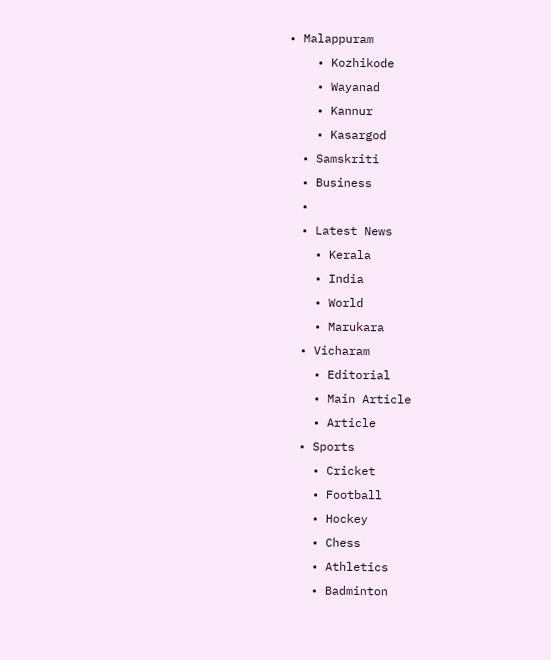• Malappuram
    • Kozhikode
    • Wayanad
    • Kannur
    • Kasargod
  • Samskriti
  • Business
  •
  • Latest News
    • Kerala
    • India
    • World
    • Marukara
  • Vicharam
    • Editorial
    • Main Article
    • Article
  • Sports
    • Cricket
    • Football
    • Hockey
    • Chess
    • Athletics
    • Badminton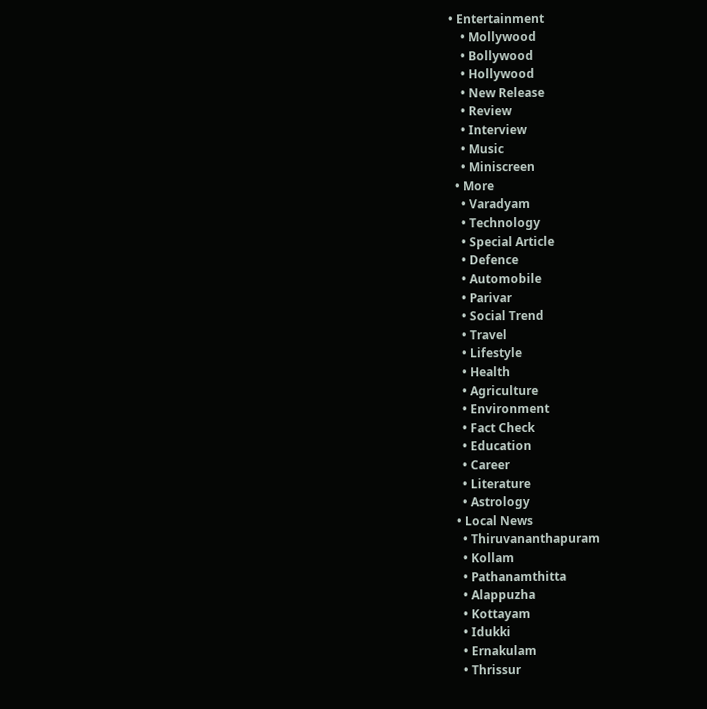• Entertainment
    • Mollywood
    • Bollywood
    • Hollywood
    • New Release
    • Review
    • Interview
    • Music
    • Miniscreen
  • More
    • Varadyam
    • Technology
    • Special Article
    • Defence
    • Automobile
    • Parivar
    • Social Trend
    • Travel
    • Lifestyle
    • Health
    • Agriculture
    • Environment
    • Fact Check
    • Education
    • Career
    • Literature
    • Astrology
  • Local News
    • Thiruvananthapuram
    • Kollam
    • Pathanamthitta
    • Alappuzha
    • Kottayam
    • Idukki
    • Ernakulam
    • Thrissur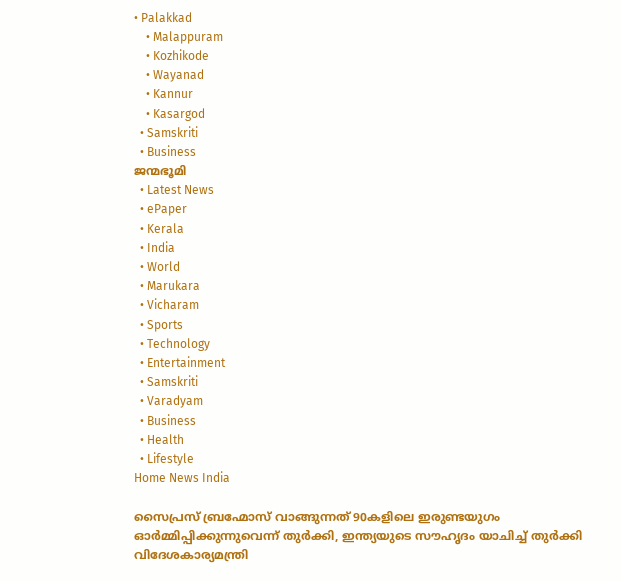• Palakkad
    • Malappuram
    • Kozhikode
    • Wayanad
    • Kannur
    • Kasargod
  • Samskriti
  • Business
ജന്മഭൂമി
  • Latest News
  • ePaper
  • Kerala
  • India
  • World
  • Marukara
  • Vicharam
  • Sports
  • Technology
  • Entertainment
  • Samskriti
  • Varadyam
  • Business
  • Health
  • Lifestyle
Home News India

സൈപ്രസ് ബ്രഹ്മോസ് വാങ്ങുന്നത് 90കളിലെ ഇരുണ്ടയുഗം ഓര്‍മ്മിപ്പിക്കുന്നുവെന്ന് തുര്‍ക്കി, ഇന്ത്യയുടെ സൗഹൃദം യാചിച്ച് തുര്‍ക്കി വിദേശകാര്യമന്ത്രി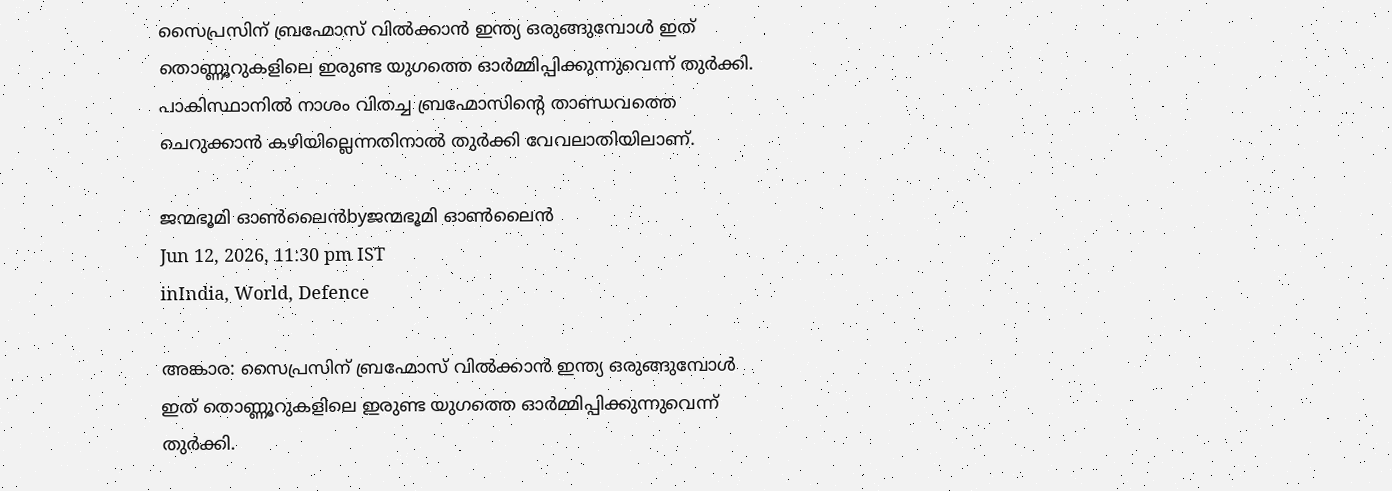സൈപ്രസിന് ബ്രഹ്മോസ് വില്‍ക്കാന്‍ ഇന്ത്യ ഒരുങ്ങുമ്പോള്‍ ഇത് തൊണ്ണൂറുകളിലെ ഇരുണ്ട യുഗത്തെ ഓര്‍മ്മിപ്പിക്കുന്നുവെന്ന് തുര്‍ക്കി. പാകിസ്ഥാനില്‍ നാശം വിതച്ച ബ്രഹ്മോസിന്റെ താണ്ഡവത്തെ ചെറുക്കാന്‍ കഴിയില്ലെന്നതിനാല്‍ തുര്‍ക്കി വേവലാതിയിലാണ്.

ജന്മഭൂമി ഓണ്‍ലൈന്‍byജന്മഭൂമി ഓണ്‍ലൈന്‍
Jun 12, 2026, 11:30 pm IST
inIndia, World, Defence

അങ്കാര: സൈപ്രസിന് ബ്രഹ്മോസ് വില്‍ക്കാന്‍ ഇന്ത്യ ഒരുങ്ങുമ്പോള്‍ ഇത് തൊണ്ണൂറുകളിലെ ഇരുണ്ട യുഗത്തെ ഓര്‍മ്മിപ്പിക്കുന്നുവെന്ന് തുര്‍ക്കി.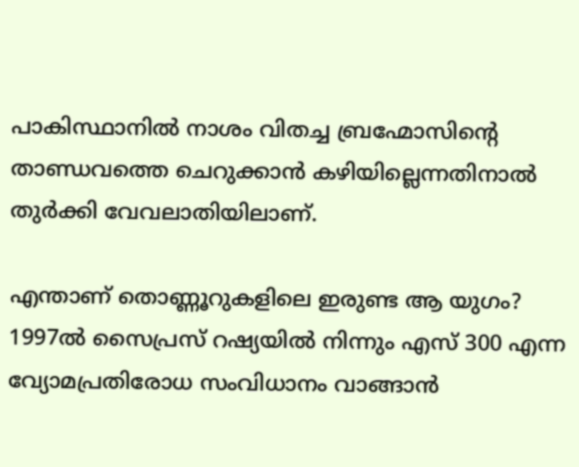പാകിസ്ഥാനില്‍ നാശം വിതച്ച ബ്രഹ്മോസിന്റെ താണ്ഡവത്തെ ചെറുക്കാന്‍ കഴിയില്ലെന്നതിനാല്‍ തുര്‍ക്കി വേവലാതിയിലാണ്.

എന്താണ് തൊണ്ണൂറുകളിലെ ഇരുണ്ട ആ യുഗം? 1997ല്‍ സൈപ്രസ് റഷ്യയില്‍ നിന്നും എസ് 300 എന്ന വ്യോമപ്രതിരോധ സംവിധാനം വാങ്ങാന്‍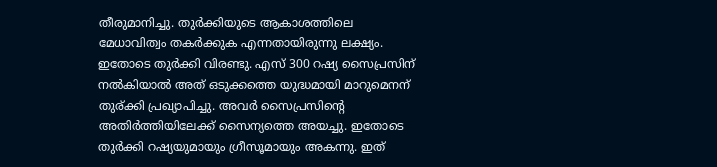തീരുമാനിച്ചു. തുര്‍ക്കിയുടെ ആകാശത്തിലെ മേധാവിത്വം തകര്‍ക്കുക എന്നതായിരുന്നു ലക്ഷ്യം. ഇതോടെ തുര്‍ക്കി വിരണ്ടു. എസ് 300 റഷ്യ സൈപ്രസിന് നല്‍കിയാല്‍ അത് ഒടുക്കത്തെ യുദ്ധമായി മാറുമെനന് തുര‍്ക്കി പ്രഖ്യാപിച്ചു. അവര്‍ സൈപ്രസിന്റെ അതിര്‍ത്തിയിലേക്ക് സൈന്യത്തെ അയച്ചു. ഇതോടെ തുര്‍ക്കി റഷ്യയുമായും ഗ്രീസൂമായും അകന്നു. ഇത്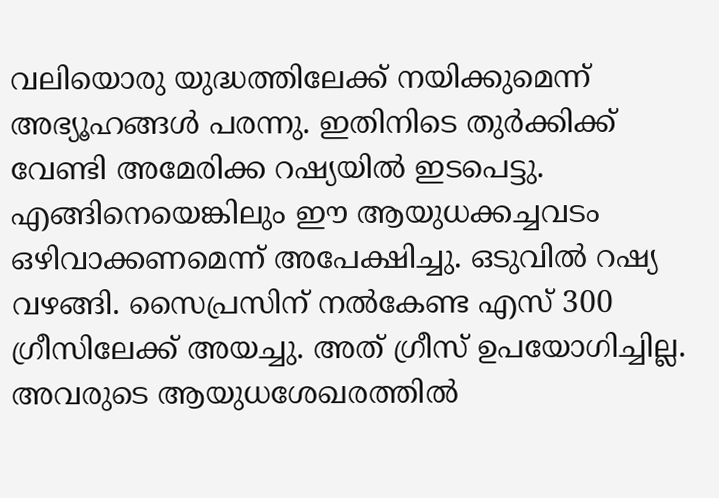വലിയൊരു യുദ്ധത്തിലേക്ക് നയിക്കുമെന്ന് അഭ്യൂഹങ്ങള്‍ പരന്നു. ഇതിനിടെ തുര്‍ക്കിക്ക് വേണ്ടി അമേരിക്ക റഷ്യയില്‍ ഇടപെട്ടു. എങ്ങിനെയെങ്കിലും ഈ ആയുധക്കച്ചവടം ഒഴിവാക്കണമെന്ന് അപേക്ഷിച്ചു. ഒടുവില്‍ റഷ്യ വഴങ്ങി. സൈപ്രസിന് നല്‍കേണ്ട എസ് 300 ഗ്രീസിലേക്ക് അയച്ചു. അത് ഗ്രീസ് ഉപയോഗിച്ചില്ല. അവരുടെ ആയുധശേഖരത്തില്‍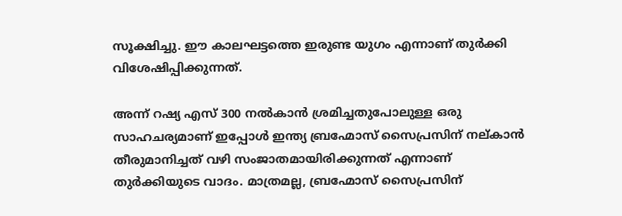സൂക്ഷിച്ചു. ഈ കാലഘട്ടത്തെ ഇരുണ്ട യുഗം എന്നാണ് തുര്‍ക്കി വിശേഷിപ്പിക്കുന്നത്.

അന്ന് റഷ്യ എസ് 300 നല്‍കാന്‍ ശ്രമിച്ചതുപോലുള്ള ഒരു സാഹചര്യമാണ് ഇപ്പോള്‍ ഇന്ത്യ ബ്രഹ്മോസ് സൈപ്രസിന് നല‍്കാന്‍ തീരുമാനിച്ചത് വഴി സംജാതമായിരിക്കുന്നത് എന്നാണ് തുര്‍ക്കിയുടെ വാദം. മാത്രമല്ല, ബ്രഹ്മോസ് സൈപ്രസിന്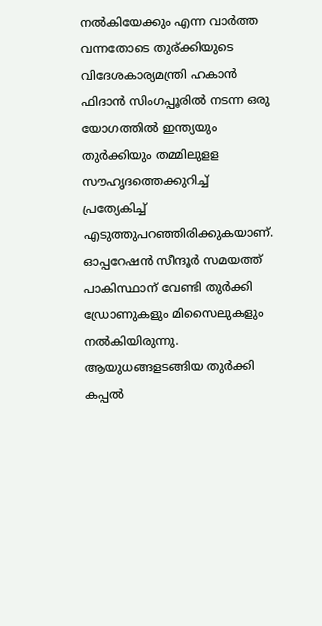നല്‍കിയേക്കും എന്ന വാര്‍ത്ത വന്നതോടെ തുര‍്ക്കിയുടെ വിദേശകാര്യമന്ത്രി ഹകാന്‍ ഫിദാന്‍ സിംഗപ്പൂരില്‍ നടന്ന ഒരു യോഗത്തില്‍ ഇന്ത്യയും തുര്‍ക്കിയും തമ്മിലുളള സൗഹൃദത്തെക്കുറിച്ച് പ്രത്യേകിച്ച് എടുത്തുപറഞ്ഞിരിക്കുകയാണ്. ഓപ്പറേഷന്‍ സീന്ദൂര്‍ സമയത്ത് പാകിസ്ഥാന് വേണ്ടി തുര്‍ക്കി ഡ്രോണുകളും മിസൈലുകളും നല്‍കിയിരുന്നു. ആയുധങ്ങളടങ്ങിയ തുര്‍ക്കി കപ്പല്‍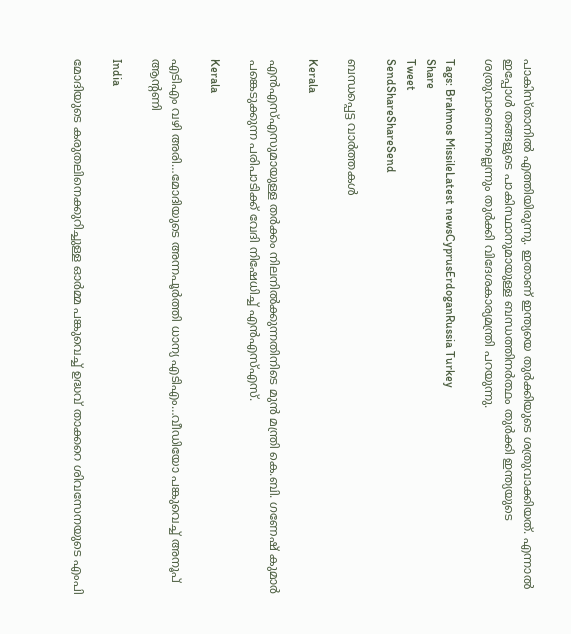പാകിസ്താനില്‍ എത്തിയിരുന്നു. ഇതാണ് ഇന്ത്യയെ തുര്‍ക്കിയുടെ ശത്രുവാക്കിയത്. എന്നാല്‍ ഇപ്പോള്‍ തങ്ങളുടെ പാകിസ്ഥാനുമായുള്ള ബന്ധത്തിനര്‍ത്ഥം തുര്‍ക്കി ഇന്ത്യയുടെ ശത്രുവാണെന്നല്ലെന്നും തുര്‍ക്കി വിദേശകാര്യമന്ത്രി പറയുന്നു.

Tags: Brahmos MissileLatest newsCyprusErdoganRussia Turkey
Share
Tweet
SendShareShareSend

ബന്ധപ്പെട്ട വാര്‍ത്തകള്‍

Kerala

എൻഎസ്‌എസുമായുള്ള തർക്കം നിലനില്‍ക്കുന്നതിനിടെ മുൻ മന്ത്രി കെ.ബി. ഗണേഷ് കുമാർ പങ്കെടുക്കുന്ന പരിപാടിക്ക് വേദി നിഷേധിച്ച്‌ എൻഎസ്‌എസ്.

Kerala

എടിഎം വഴി അരി…മോദിയുടെ അന്നപൂര്‍ത്തി ധാന്യ എടിഎം…വീഡിയോ പങ്കുവെച്ച് അനൂപ് ആന്‍റണി

India

മോദിയുടെ കരുതലിനെക്കുറിച്ചുള്ള ഓര്‍മ്മ പങ്കുവെച്ച് ഉദ്ധവ് താക്കറെ ശിവസേനയുടെ എംപി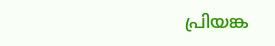പ്രിയങ്ക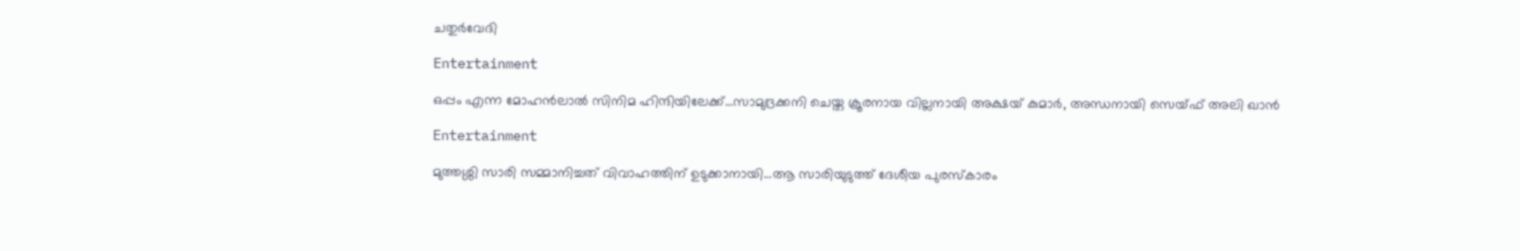ചതുര്‍വേദി

Entertainment

ഒപ്പം എന്ന മോഹന്‍ലാല്‍ സിനിമ ഹിന്ദിയിലേക്ക്…സാമുദ്രക്കനി ചെയ്ത ക്രൂരനായ വില്ലനായി അക്ഷയ് കുമാര്‍, അന്ധനായി സെയ്ഫ് അലി ഖാന്‍

Entertainment

മുത്തശ്ശി സാരി സമ്മാനിച്ചത് വിവാഹത്തിന് ഉടുക്കാനായി…ആ സാരിയുടുത്ത് ദേശീയ പുരസ്കാരം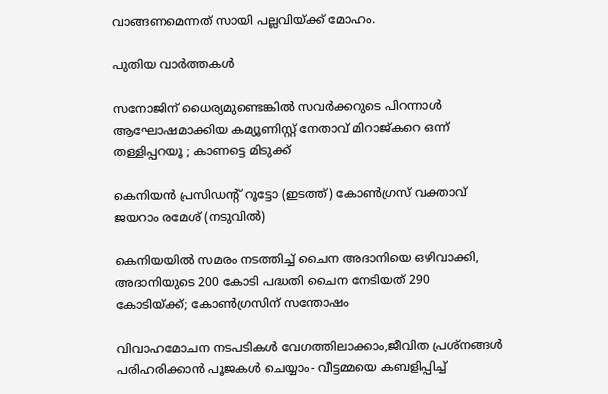വാങ്ങണമെന്നത് സായി പല്ലവിയ്‌ക്ക് മോഹം.

പുതിയ വാര്‍ത്തകള്‍

സനോജിന് ധൈര്യമുണ്ടെങ്കിൽ സവർക്കറുടെ പിറന്നാൾ ആഘോഷമാക്കിയ കമ്യൂണിസ്റ്റ് നേതാവ് മിറാജ്കറെ ഒന്ന് തള്ളിപ്പറയൂ ; കാണട്ടെ മിടുക്ക്

കെനിയന്‍ പ്രസിഡന്‍റ് റൂട്ടോ (ഇടത്ത്) കോണ്‍ഗ്രസ് വക്താവ് ജയറാം രമേശ് (നടുവില്‍)

കെനിയയില്‍ സമരം നടത്തിച്ച് ചൈന അദാനിയെ ഒഴിവാക്കി, അദാനിയുടെ 200 കോടി പദ്ധതി ചൈന നേടിയത് 290 കോടിയ്‌ക്ക്; കോണ്‍ഗ്രസിന് സന്തോഷം

വിവാഹമോചന നടപടികള്‍ വേഗത്തിലാക്കാം,ജീവിത പ്രശ്‌നങ്ങള്‍ പരിഹരിക്കാന്‍ പൂജകള്‍ ചെയ്യാം- വീട്ടമ്മയെ കബളിപ്പിച്ച്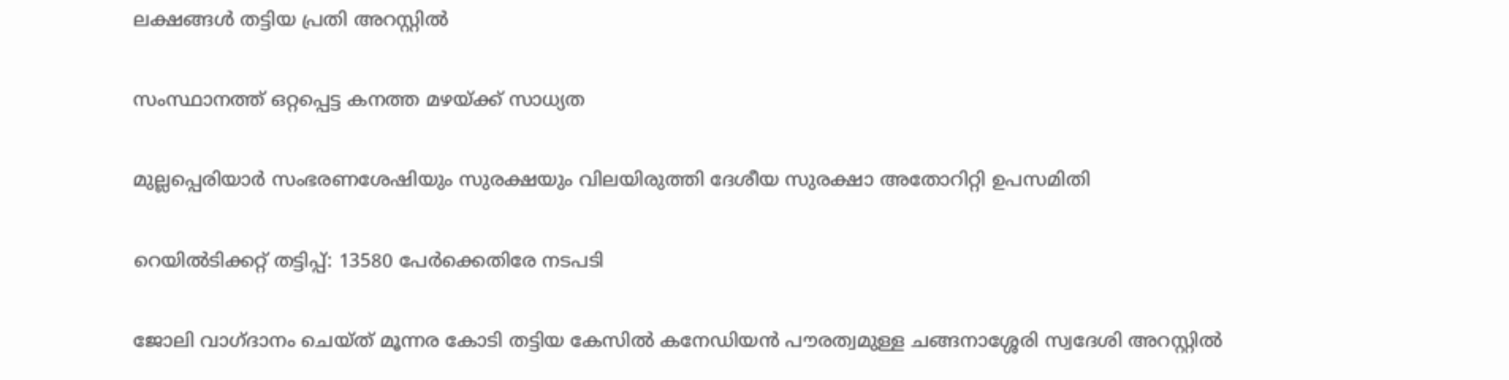ലക്ഷങ്ങള്‍ തട്ടിയ പ്രതി അറസ്റ്റില്‍

സംസ്ഥാനത്ത് ഒറ്റപ്പെട്ട കനത്ത മഴയ്‌ക്ക് സാധ്യത

മുല്ലപ്പെരിയാര്‍ സംഭരണശേഷിയും സുരക്ഷയും വിലയിരുത്തി ദേശീയ സുരക്ഷാ അതോറിറ്റി ഉപസമിതി

റെയിൽടിക്കറ്റ് തട്ടിപ്പ്: 13580 പേർക്കെതിരേ നടപടി

ജോലി വാഗ്ദാനം ചെയ്ത് മൂന്നര കോടി തട്ടിയ കേസില്‍ കനേഡിയന്‍ പൗരത്വമുള്ള ചങ്ങനാശ്ശേരി സ്വദേശി അറസ്റ്റില്‍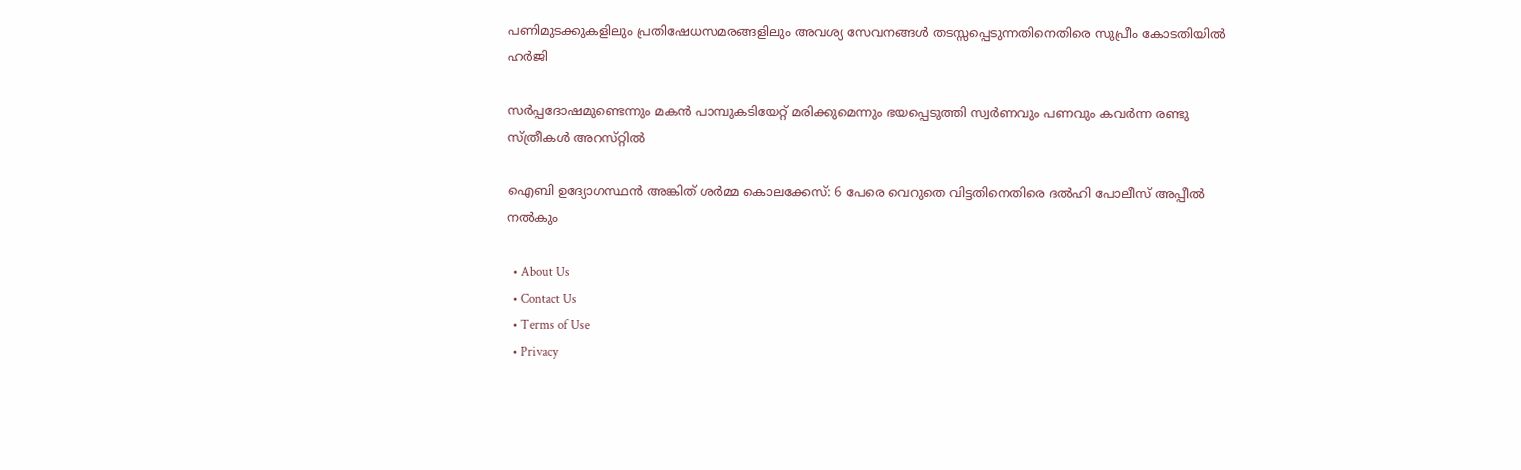പണിമുടക്കുകളിലും പ്രതിഷേധസമരങ്ങളിലും അവശ്യ സേവനങ്ങള്‍ തടസ്സപ്പെടുന്നതിനെതിരെ സുപ്രീം കോടതിയില്‍ ഹര്‍ജി

സര്‍പ്പദോഷമുണ്ടെന്നും മകന്‍ പാമ്പുകടിയേറ്റ് മരിക്കുമെന്നും ഭയപ്പെടുത്തി സ്വര്‍ണവും പണവും കവർന്ന രണ്ടു സ്ത്രീകള്‍ അറസ്‌റ്റിൽ

ഐബി ഉദ്യോഗസ്ഥന്‍ അങ്കിത് ശര്‍മ്മ കൊലക്കേസ്: 6 പേരെ വെറുതെ വിട്ടതിനെതിരെ ദല്‍ഹി പോലീസ് അപ്പീല്‍ നല്‍കും

  • About Us
  • Contact Us
  • Terms of Use
  • Privacy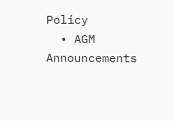Policy
  • AGM Announcements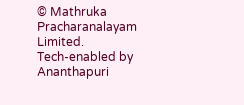© Mathruka Pracharanalayam Limited.
Tech-enabled by Ananthapuri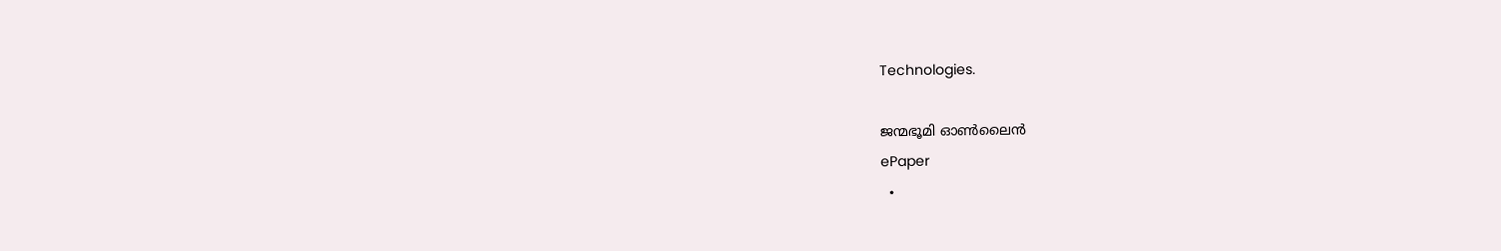Technologies.

ജന്മഭൂമി ഓണ്‍ലൈന്‍
ePaper
  •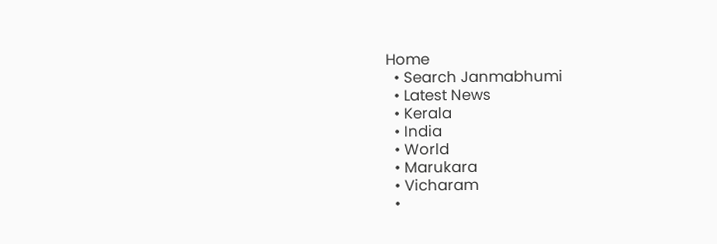Home
  • Search Janmabhumi
  • Latest News
  • Kerala
  • India
  • World
  • Marukara
  • Vicharam
  •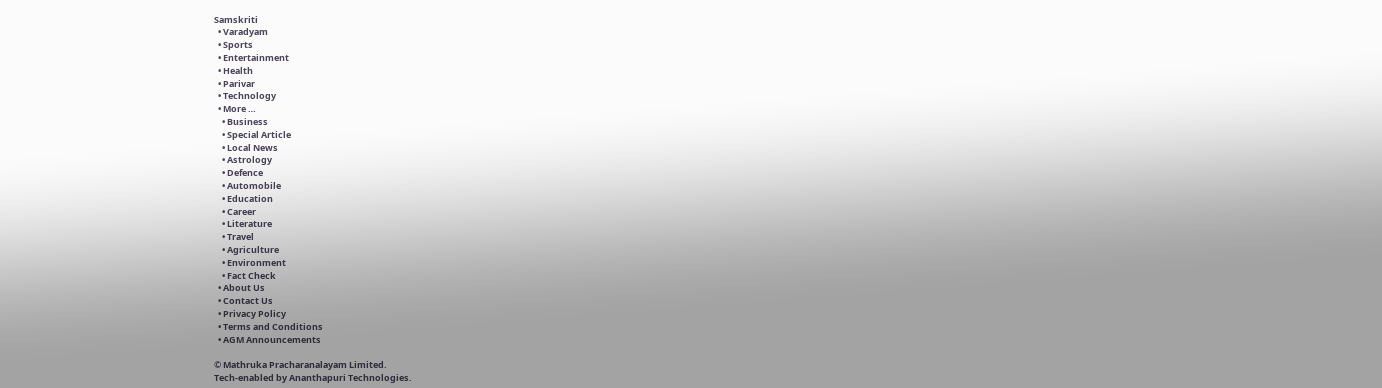Samskriti
  • Varadyam
  • Sports
  • Entertainment
  • Health
  • Parivar
  • Technology
  • More …
    • Business
    • Special Article
    • Local News
    • Astrology
    • Defence
    • Automobile
    • Education
    • Career
    • Literature
    • Travel
    • Agriculture
    • Environment
    • Fact Check
  • About Us
  • Contact Us
  • Privacy Policy
  • Terms and Conditions
  • AGM Announcements

© Mathruka Pracharanalayam Limited.
Tech-enabled by Ananthapuri Technologies.